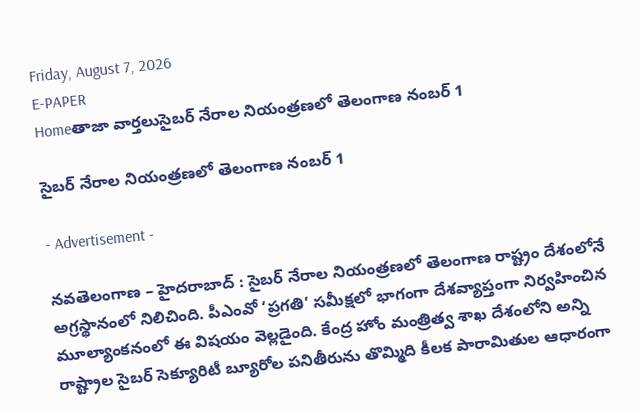Friday, August 7, 2026
E-PAPER
Homeతాజా వార్తలుసైబర్ నేరాల నియంత్రణలో తెలంగాణ నంబర్ 1

సైబర్ నేరాల నియంత్రణలో తెలంగాణ నంబర్ 1

- Advertisement -

నవతెలంగాణ – హైదరాబాద్ : సైబర్ నేరాల నియంత్రణలో తెలంగాణ రాష్ట్రం దేశంలోనే అగ్రస్థానంలో నిలిచింది. పీఎంవో ‘ప్రగతి’ సమీక్షలో భాగంగా దేశవ్యాప్తంగా నిర్వహించిన మూల్యాంకనంలో ఈ విషయం వెల్లడైంది. కేంద్ర హోం మంత్రిత్వ శాఖ దేశంలోని అన్ని రాష్ట్రాల సైబర్ సెక్యూరిటీ బ్యూరోల పనితీరును తొమ్మిది కీలక పారామితుల ఆధారంగా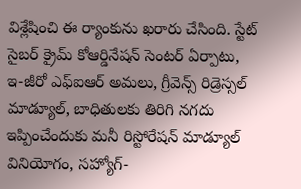విశ్లేషించి ఈ ర్యాంకును ఖరారు చేసింది. స్టేట్ సైబర్ క్రైమ్ కోఆర్డినేషన్ సెంటర్ ఏర్పాటు, ఇ-జీరో ఎఫ్ఐఆర్ అమలు, గ్రీవెన్స్ రిడ్రెస్సల్ మాడ్యూల్, బాధితులకు తిరిగి నగదు ఇప్పించేందుకు మనీ రిస్టోరేషన్ మాడ్యూల్ వినియోగం, సహ్యోగ్-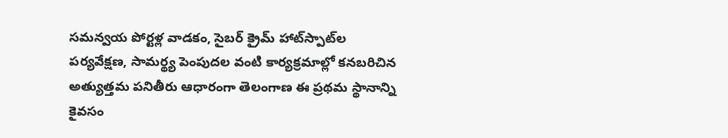సమన్వయ పోర్టళ్ల వాడకం, సైబర్ క్రైమ్ హాట్‌స్పాట్‌ల పర్యవేక్షణ, సామర్థ్య పెంపుదల వంటి కార్యక్రమాల్లో కనబరిచిన అత్యుత్తమ పనితీరు ఆధారంగా తెలంగాణ ఈ ప్రథమ స్థానాన్ని కైవసం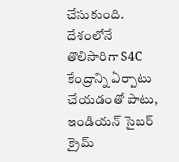చేసుకుంది. దేశంలోనే తొలిసారిగా S4C కేంద్రాన్ని ఏర్పాటు చేయడంతో పాటు, ఇండియన్ సైబర్ క్రైమ్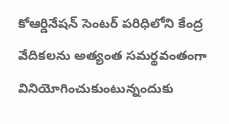కోఆర్డినేషన్ సెంటర్ పరిధిలోని కేంద్ర వేదికలను అత్యంత సమర్థవంతంగా వినియోగించుకుంటున్నందుకు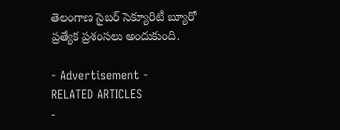తెలంగాణ సైబర్ సెక్యూరిటీ బ్యూరో ప్రత్యేక ప్రశంసలు అందుకుంది.

- Advertisement -
RELATED ARTICLES
-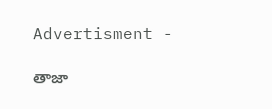Advertisment -

తాజా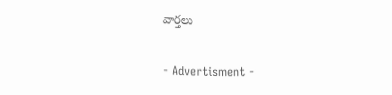వార్తలు

- Advertisment -